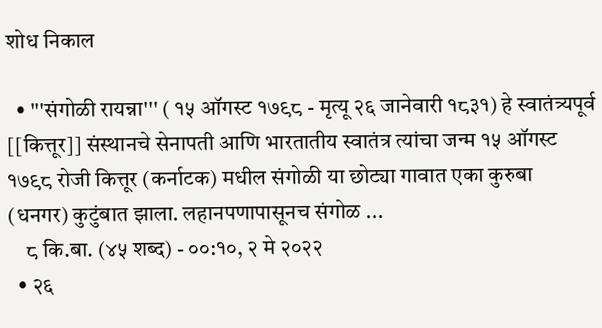शोध निकाल

  • '''संगोळी रायन्ना''' ( १५ ऑगस्ट १७९८ - मृत्यू २६ जानेवारी १८३१) हे स्वातंत्र्यपूर्व [[कित्तूर]] संस्थानचे सेनापती आणि भारतातीय स्वातंत्र त्यांचा जन्म १५ ऑगस्ट १७९८ रोजी कित्तूर (कर्नाटक) मधील संगोळी या छोट्या गावात एका कुरुबा (धनगर) कुटुंबात झाला. लहानपणापासूनच संगोळ ...
    ८ कि.बा. (४५ शब्द) - ००:१०, २ मे २०२२
  • २६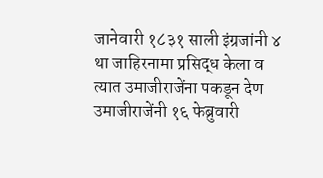जानेवारी १८३१ साली इंग्रजांनी ४ था जाहिरनामा प्रसिद्ध केला व त्यात उमाजीराजेंना पकडून देण उमाजीराजेंनी १६ फेब्रुवारी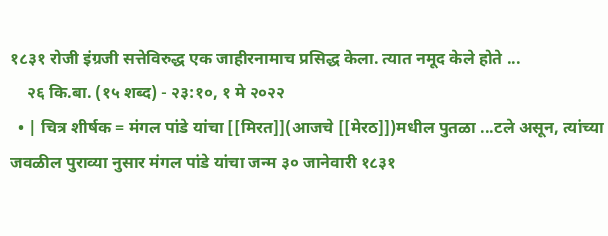१८३१ रोजी इंग्रजी सत्तेविरुद्ध एक जाहीरनामाच प्रसिद्ध केला. त्यात नमूद केले होते ...
    २६ कि.बा. (१५ शब्द) - २३:१०, १ मे २०२२
  • | चित्र शीर्षक = मंगल पांडे यांचा [[मिरत]](आजचे [[मेरठ]])मधील पुतळा ...टले असून, त्यांच्या जवळील पुराव्या नुसार मंगल पांडे यांचा जन्म ३० जानेवारी १८३१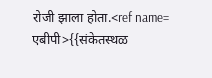रोजी झाला होता.<ref name= एबीपी>{{संकेतस्थळ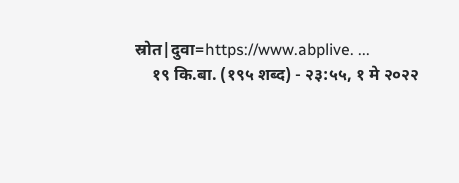स्रोत|दुवा=https://www.abplive. ...
    १९ कि.बा. (१९५ शब्द) - २३:५५, १ मे २०२२